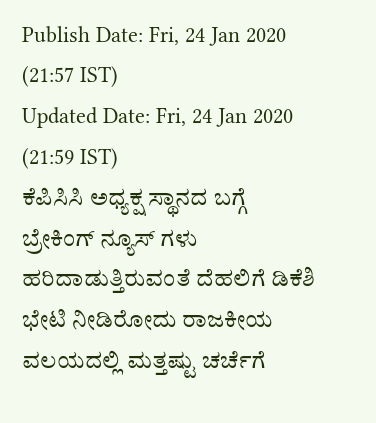Publish Date: Fri, 24 Jan 2020 (21:57 IST)
Updated Date: Fri, 24 Jan 2020 (21:59 IST)
ಕೆಪಿಸಿಸಿ ಅಧ್ಯಕ್ಷ ಸ್ಥಾನದ ಬಗ್ಗೆ ಬ್ರೇಕಿಂಗ್ ನ್ಯೂಸ್ ಗಳು ಹರಿದಾಡುತ್ತಿರುವಂತೆ ದೆಹಲಿಗೆ ಡಿಕೆಶಿ ಭೇಟಿ ನೀಡಿರೋದು ರಾಜಕೀಯ ವಲಯದಲ್ಲಿ ಮತ್ತಷ್ಟು ಚರ್ಚೆಗೆ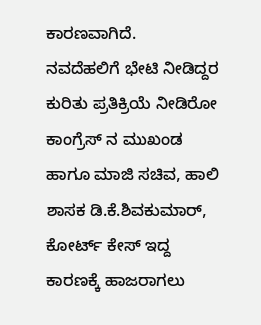ಕಾರಣವಾಗಿದೆ.
ನವದೆಹಲಿಗೆ ಭೇಟಿ ನೀಡಿದ್ದರ ಕುರಿತು ಪ್ರತಿಕ್ರಿಯೆ ನೀಡಿರೋ ಕಾಂಗ್ರೆಸ್ ನ ಮುಖಂಡ ಹಾಗೂ ಮಾಜಿ ಸಚಿವ, ಹಾಲಿ ಶಾಸಕ ಡಿ.ಕೆ.ಶಿವಕುಮಾರ್, ಕೋರ್ಟ್ ಕೇಸ್ ಇದ್ದ ಕಾರಣಕ್ಕೆ ಹಾಜರಾಗಲು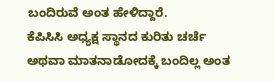ಬಂದಿರುವೆ ಅಂತ ಹೇಳಿದ್ದಾರೆ.
ಕೆಪಿಸಿಸಿ ಅಧ್ಯಕ್ಷ ಸ್ಥಾನದ ಕುರಿತು ಚರ್ಚೆ ಅಥವಾ ಮಾತನಾಡೋದಕ್ಕೆ ಬಂದಿಲ್ಲ ಅಂತ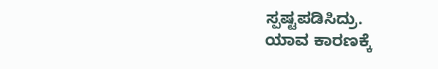ಸ್ಪಷ್ಟಪಡಿಸಿದ್ರು.
ಯಾವ ಕಾರಣಕ್ಕೆ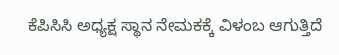ಕೆಪಿಸಿಸಿ ಅಧ್ಯಕ್ಷ ಸ್ಥಾನ ನೇಮಕಕ್ಕೆ ವಿಳಂಬ ಆಗುತ್ತಿದೆ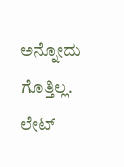ಅನ್ನೋದು ಗೊತ್ತಿಲ್ಲ. ಲೇಟ್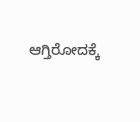ಆಗ್ತಿರೋದಕ್ಕೆ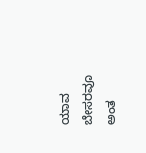ಯಾವ ಬೇಸರವೂ ಅಂತ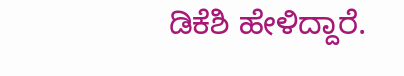ಡಿಕೆಶಿ ಹೇಳಿದ್ದಾರೆ.